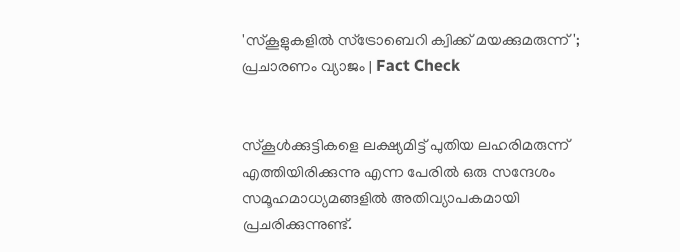'സ്‌കൂളുകളിൽ സ്‌ട്രോബെറി ക്വിക്ക് മയക്കുമരുന്ന്'; പ്രചാരണം വ്യാജം | Fact Check


സ്കൂൾക്കുട്ടികളെ ലക്ഷ്യമിട്ട് പുതിയ ലഹരിമരുന്ന് എത്തിയിരിക്കുന്നു എന്ന പേരിൽ ഒരു സന്ദേശം സമൂഹമാധ്യമങ്ങളിൽ അതിവ്യാപകമായി പ്രചരിക്കുന്നുണ്ട്.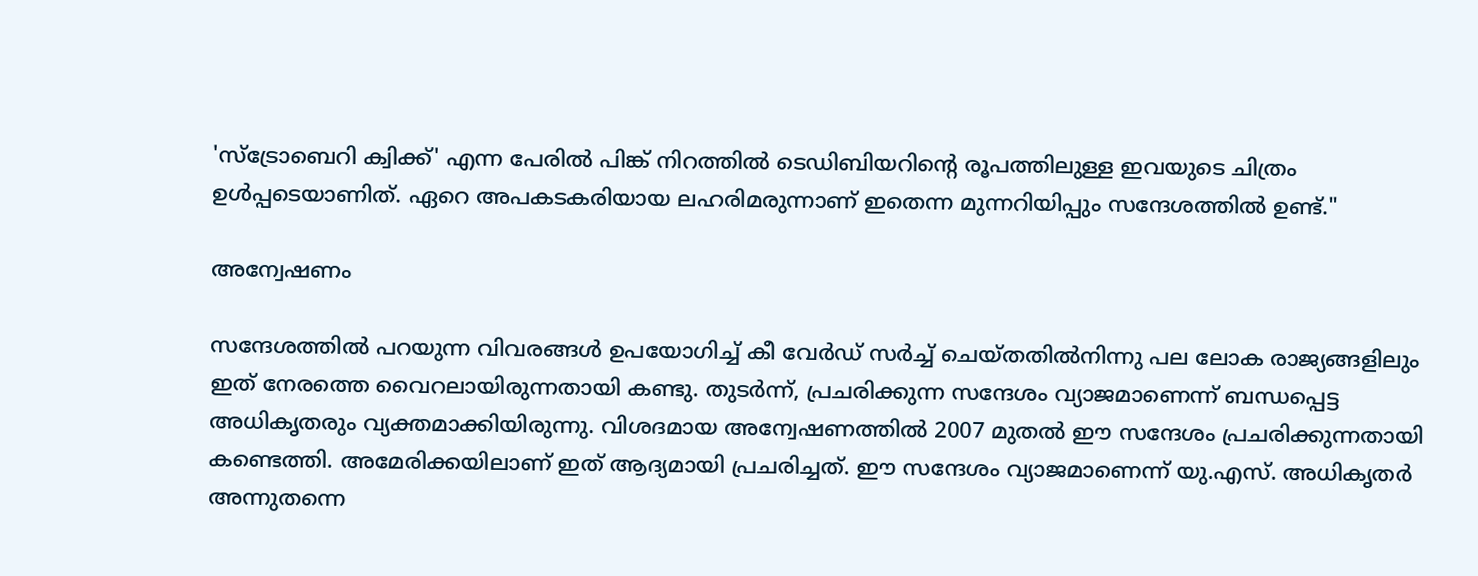'സ്ട്രോബെറി ക്വിക്ക്' എന്ന പേരിൽ പിങ്ക് നിറത്തിൽ ടെഡിബിയറിന്റെ രൂപത്തിലുള്ള ഇവയുടെ ചിത്രം ഉൾപ്പടെയാണിത്. ഏറെ അപകടകരിയായ ലഹരിമരുന്നാണ് ഇതെന്ന മുന്നറിയിപ്പും സന്ദേശത്തിൽ ഉണ്ട്."

അന്വേഷണം

സന്ദേശത്തിൽ പറയുന്ന വിവരങ്ങൾ ഉപയോഗിച്ച് കീ വേർഡ് സർച്ച് ചെയ്തതിൽനിന്നു പല ലോക രാജ്യങ്ങളിലും ഇത് നേരത്തെ വൈറലായിരുന്നതായി കണ്ടു. തുടർന്ന്, പ്രചരിക്കുന്ന സന്ദേശം വ്യാജമാണെന്ന് ബന്ധപ്പെട്ട അധികൃതരും വ്യക്തമാക്കിയിരുന്നു. വിശദമായ അന്വേഷണത്തിൽ 2007 മുതൽ ഈ സന്ദേശം പ്രചരിക്കുന്നതായി കണ്ടെത്തി. അമേരിക്കയിലാണ് ഇത് ആദ്യമായി പ്രചരിച്ചത്. ഈ സന്ദേശം വ്യാജമാണെന്ന് യു.എസ്. അധികൃതർ അന്നുതന്നെ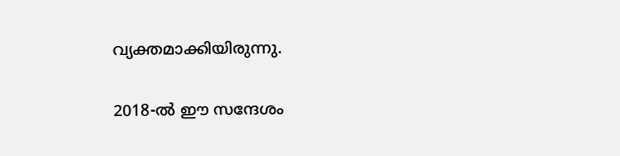വ്യക്തമാക്കിയിരുന്നു.

2018-ൽ ഈ സന്ദേശം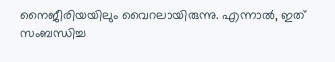നൈജീരിയയിലും വൈറലായിരുന്നു. എന്നാൽ, ഇത് സംബന്ധിച്ച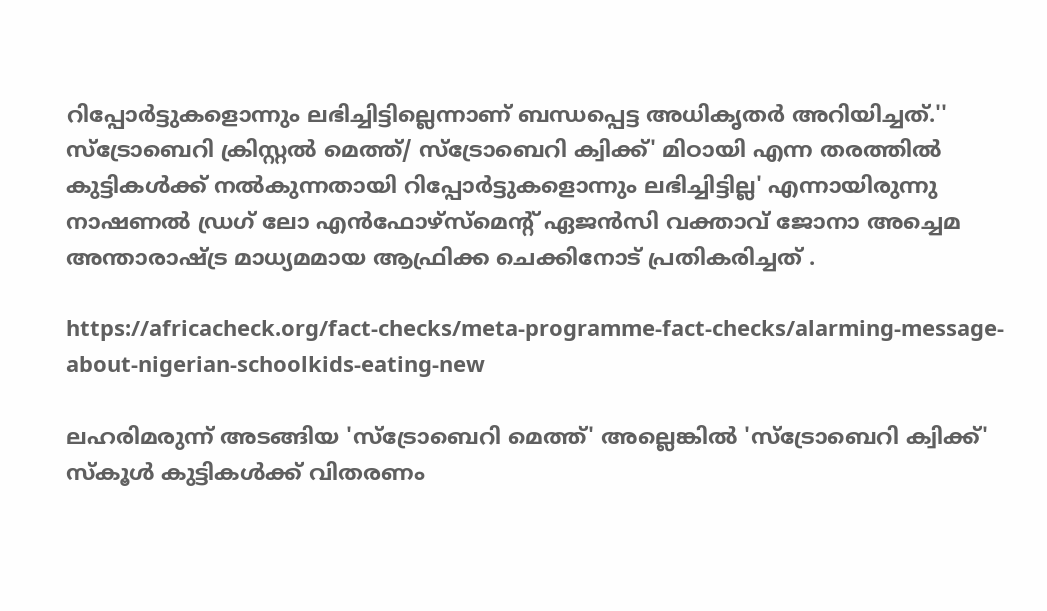റിപ്പോർട്ടുകളൊന്നും ലഭിച്ചിട്ടില്ലെന്നാണ് ബന്ധപ്പെട്ട അധികൃതർ അറിയിച്ചത്.'' സ്‌ട്രോബെറി ക്രിസ്റ്റൽ മെത്ത്/ സ്‌ട്രോബെറി ക്വിക്ക്' മിഠായി എന്ന തരത്തിൽ കുട്ടികൾക്ക് നൽകുന്നതായി റിപ്പോർട്ടുകളൊന്നും ലഭിച്ചിട്ടില്ല' എന്നായിരുന്നു നാഷണൽ ഡ്രഗ് ലോ എൻഫോഴ്സ്മെന്റ് ഏജൻസി വക്താവ് ജോനാ അച്ചെമ അന്താരാഷ്ട്ര മാധ്യമമായ ആഫ്രിക്ക ചെക്കിനോട് പ്രതികരിച്ചത് .

https://africacheck.org/fact-checks/meta-programme-fact-checks/alarming-message-about-nigerian-schoolkids-eating-new

ലഹരിമരുന്ന് അടങ്ങിയ 'സ്‌ട്രോബെറി മെത്ത്' അല്ലെങ്കിൽ 'സ്‌ട്രോബെറി ക്വിക്ക്' സ്‌കൂൾ കുട്ടികൾക്ക് വിതരണം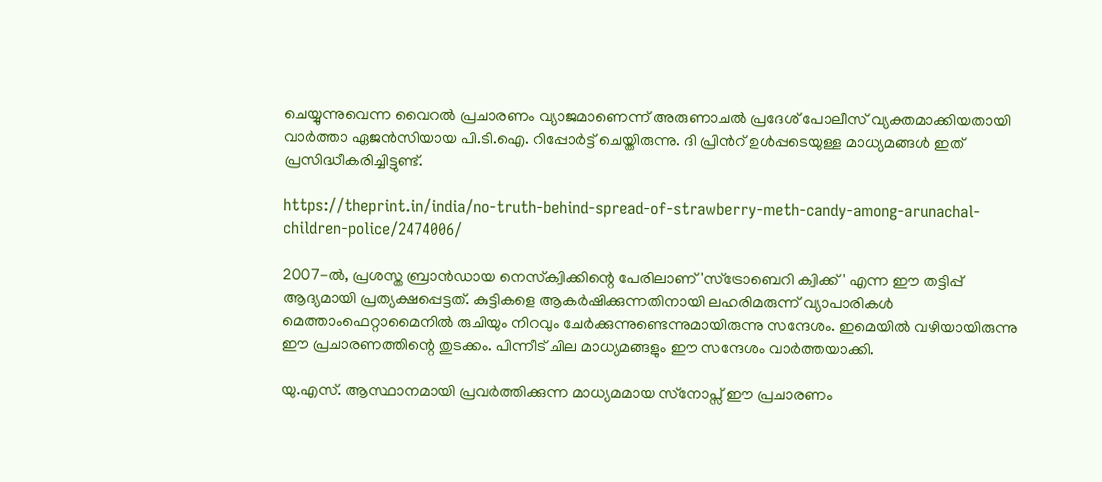ചെയ്യുന്നുവെന്ന വൈറൽ പ്രചാരണം വ്യാജമാണെന്ന് അരുണാചൽ പ്രദേശ് പോലീസ് വ്യക്തമാക്കിയതായി വാർത്താ ഏജൻസിയായ പി.ടി.ഐ. റിപ്പോർട്ട് ചെയ്തിരുന്നു. ദി പ്രിൻറ് ഉൾപ്പടെയുള്ള മാധ്യമങ്ങൾ ഇത് പ്രസിദ്ധീകരിച്ചിട്ടുണ്ട്.

https://theprint.in/india/no-truth-behind-spread-of-strawberry-meth-candy-among-arunachal-children-police/2474006/

2007-ൽ, പ്രശസ്ത ബ്രാൻഡായ നെസ്‌ക്വിക്കിന്റെ പേരിലാണ് 'സ്‌ട്രോബെറി ക്വിക്ക്' എന്ന ഈ തട്ടിപ്പ് ആദ്യമായി പ്രത്യക്ഷപ്പെട്ടത്. കുട്ടികളെ ആകർഷിക്കുന്നതിനായി ലഹരിമരുന്ന് വ്യാപാരികൾ മെത്താംഫെറ്റാമൈനിൽ രുചിയും നിറവും ചേർക്കുന്നുണ്ടെന്നുമായിരുന്നു സന്ദേശം. ഇമെയിൽ വഴിയായിരുന്നു ഈ പ്രചാരണത്തിന്റെ തുടക്കം. പിന്നീട് ചില മാധ്യമങ്ങളും ഈ സന്ദേശം വാർത്തയാക്കി.

യു.എസ്. ആസ്ഥാനമായി പ്രവർത്തിക്കുന്ന മാധ്യമമായ സ്‌നോപ്സ് ഈ പ്രചാരണം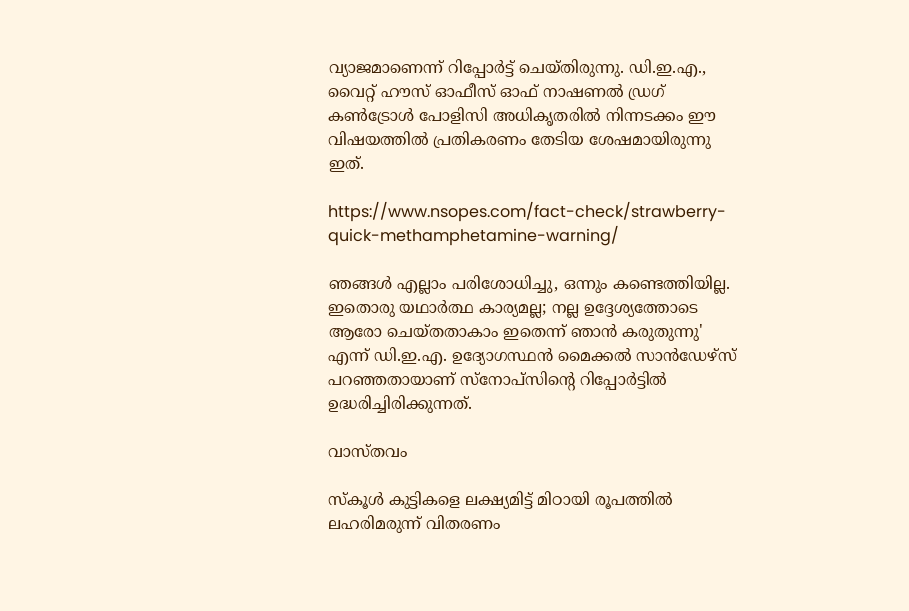വ്യാജമാണെന്ന് റിപ്പോർട്ട് ചെയ്തിരുന്നു. ഡി.ഇ.എ., വൈറ്റ് ഹൗസ് ഓഫീസ് ഓഫ് നാഷണൽ ഡ്രഗ് കൺട്രോൾ പോളിസി അധികൃതരിൽ നിന്നടക്കം ഈ വിഷയത്തിൽ പ്രതികരണം തേടിയ ശേഷമായിരുന്നു ഇത്.

https://www.nsopes.com/fact-check/strawberry-quick-methamphetamine-warning/

ഞങ്ങൾ എല്ലാം പരിശോധിച്ചു, ഒന്നും കണ്ടെത്തിയില്ല. ഇതൊരു യഥാർത്ഥ കാര്യമല്ല; നല്ല ഉദ്ദേശ്യത്തോടെ ആരോ ചെയ്തതാകാം ഇതെന്ന് ഞാൻ കരുതുന്നു' എന്ന് ഡി.ഇ.എ. ഉദ്യോഗസ്ഥൻ മൈക്കൽ സാൻഡേഴ്സ് പറഞ്ഞതായാണ് സ്‌നോപ്‌സിന്റെ റിപ്പോർട്ടിൽ ഉദ്ധരിച്ചിരിക്കുന്നത്.

വാസ്തവം

സ്‌കൂൾ കുട്ടികളെ ലക്ഷ്യമിട്ട് മിഠായി രൂപത്തിൽ ലഹരിമരുന്ന് വിതരണം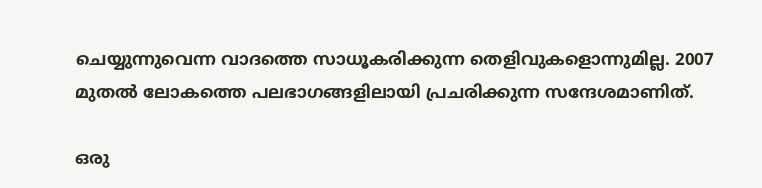ചെയ്യുന്നുവെന്ന വാദത്തെ സാധൂകരിക്കുന്ന തെളിവുകളൊന്നുമില്ല. 2007 മുതൽ ലോകത്തെ പലഭാഗങ്ങളിലായി പ്രചരിക്കുന്ന സന്ദേശമാണിത്.

ഒരു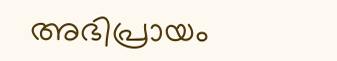അഭിപ്രായം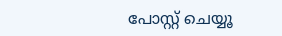പോസ്റ്റ് ചെയ്യൂ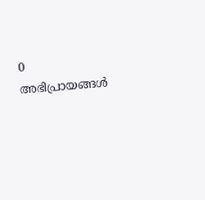0 അഭിപ്രായങ്ങള്‍